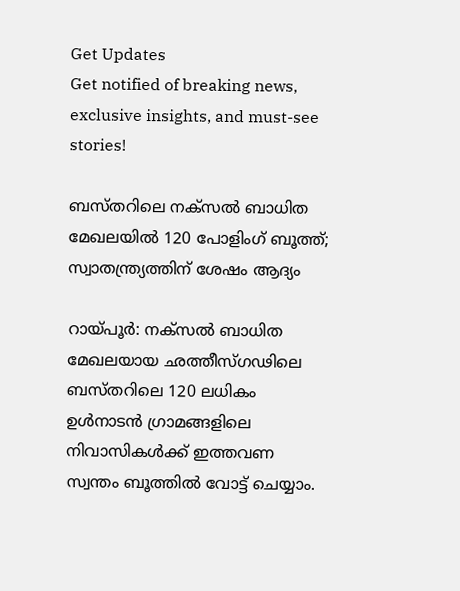Get Updates
Get notified of breaking news, exclusive insights, and must-see stories!

ബസ്തറിലെ നക്‌സല്‍ ബാധിത മേഖലയില്‍ 120 പോളിംഗ് ബൂത്ത്; സ്വാതന്ത്ര്യത്തിന് ശേഷം ആദ്യം

റായ്പൂര്‍: നക്‌സല്‍ ബാധിത മേഖലയായ ഛത്തീസ്ഗഢിലെ ബസ്തറിലെ 120 ലധികം ഉള്‍നാടന്‍ ഗ്രാമങ്ങളിലെ നിവാസികള്‍ക്ക് ഇത്തവണ സ്വന്തം ബൂത്തില്‍ വോട്ട് ചെയ്യാം.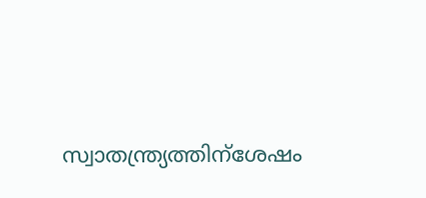സ്വാതന്ത്ര്യത്തിന്‌ശേഷം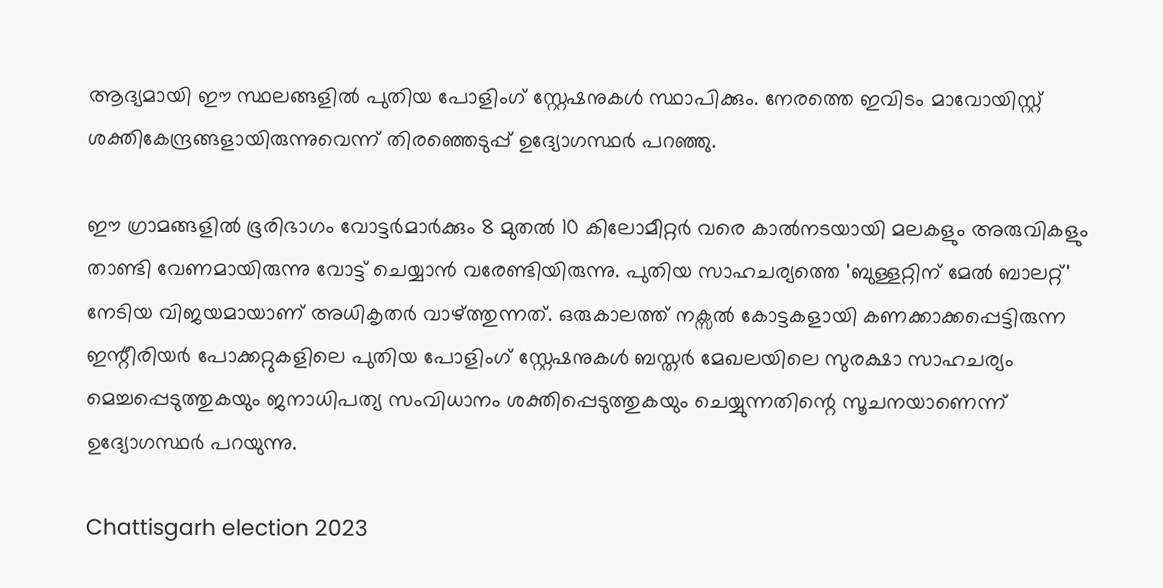ആദ്യമായി ഈ സ്ഥലങ്ങളില്‍ പുതിയ പോളിംഗ് സ്റ്റേഷനുകള്‍ സ്ഥാപിക്കും. നേരത്തെ ഇവിടം മാവോയിസ്റ്റ് ശക്തികേന്ദ്രങ്ങളായിരുന്നുവെന്ന് തിരഞ്ഞെടുപ്പ് ഉദ്യോഗസ്ഥര്‍ പറഞ്ഞു.

ഈ ഗ്രാമങ്ങളില്‍ ഭൂരിഭാഗം വോട്ടര്‍മാര്‍ക്കും 8 മുതല്‍ 10 കിലോമീറ്റര്‍ വരെ കാല്‍നടയായി മലകളും അരുവികളും താണ്ടി വേണമായിരുന്നു വോട്ട് ചെയ്യാന്‍ വരേണ്ടിയിരുന്നു. പുതിയ സാഹചര്യത്തെ 'ബുള്ളറ്റിന് മേല്‍ ബാലറ്റ്' നേടിയ വിജയമായാണ് അധികൃതര്‍ വാഴ്ത്തുന്നത്. ഒരുകാലത്ത് നക്സല്‍ കോട്ടകളായി കണക്കാക്കപ്പെട്ടിരുന്ന ഇന്റീരിയര്‍ പോക്കറ്റുകളിലെ പുതിയ പോളിംഗ് സ്റ്റേഷനുകള്‍ ബസ്തര്‍ മേഖലയിലെ സുരക്ഷാ സാഹചര്യം മെച്ചപ്പെടുത്തുകയും ജനാധിപത്യ സംവിധാനം ശക്തിപ്പെടുത്തുകയും ചെയ്യുന്നതിന്റെ സൂചനയാണെന്ന് ഉദ്യോഗസ്ഥര്‍ പറയുന്നു.

Chattisgarh election 2023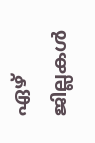ഏഴ് ജില്ലകള്‍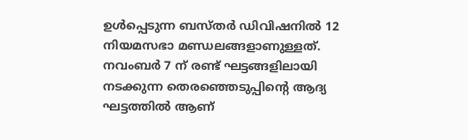ഉള്‍പ്പെടുന്ന ബസ്തര്‍ ഡിവിഷനില്‍ 12 നിയമസഭാ മണ്ഡലങ്ങളാണുള്ളത്. നവംബര്‍ 7 ന് രണ്ട് ഘട്ടങ്ങളിലായി നടക്കുന്ന തെരഞ്ഞെടുപ്പിന്റെ ആദ്യ ഘട്ടത്തില്‍ ആണ്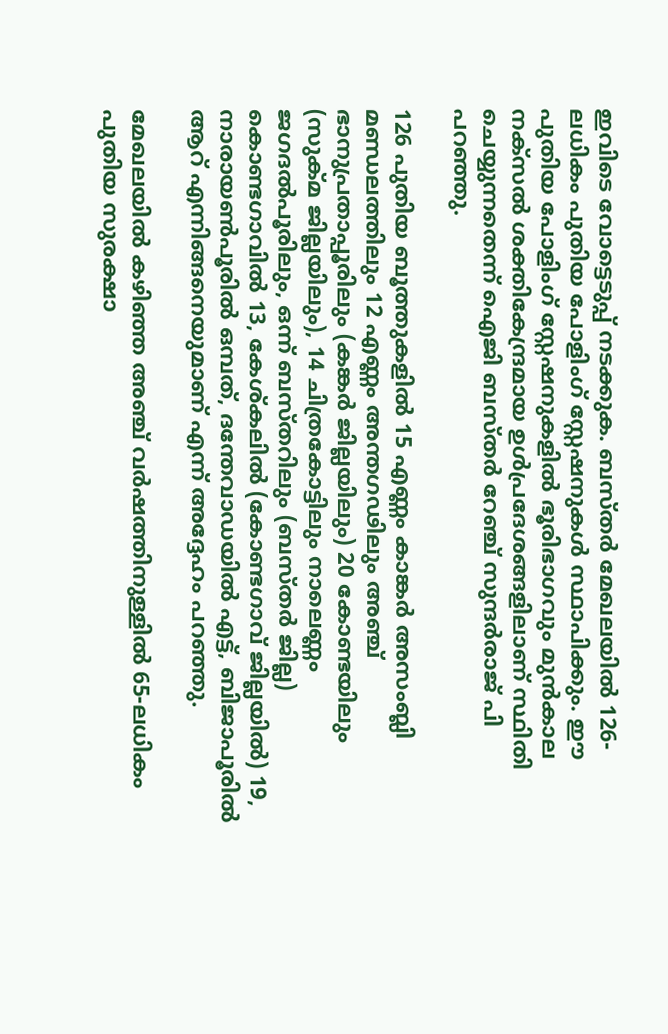ഇവിടെ വോട്ടെടുപ്പ് നടക്കുക. ബസ്തര്‍ മേഖലയില്‍ 126-ലധികം പുതിയ പോളിംഗ് സ്റ്റേഷനുകള്‍ സ്ഥാപിക്കും. ഈ പുതിയ പോളിംഗ് സ്റ്റേഷനുകളില്‍ ഭൂരിഭാഗവും മുന്‍കാല നക്‌സല്‍ ശക്തികേന്ദ്രമായ ഉള്‍പ്രദേശങ്ങളിലാണ് സ്ഥിതി ചെയ്യുന്നതെന്ന് ഐജി ബസ്തര്‍ റേഞ്ച് സുന്ദര്‍രാജ് പി പറഞ്ഞു.

126 പുതിയ ബൂത്തുകളില്‍ 15 എണ്ണം കാങ്കര്‍ അസംബ്ലി മണ്ഡലത്തിലും 12 എണ്ണം അന്തഗഢിലും അഞ്ച് ഭാനുപ്രതാപ്പൂരിലും (കങ്കര്‍ ജില്ലയിലും) 20 കോണ്ടയിലും (സുക്മ ജില്ലയിലും), 14 ചിത്രകോട്ടിലും നാലെണ്ണം ജഗദല്‍പൂരിലും, ഒന്ന് ബസ്തറിലും (ബസ്തര്‍ ജില്ല) കൊണ്ടഗാവില്‍ 13, കേശ്കലില്‍ (കോണ്ടഗാവ് ജില്ലയില്‍) 19, നാരായണ്‍പൂരില്‍ ഒമ്പത്, ദന്തേവാഡയില്‍ എട്ട്, ബിജാപൂരില്‍ ആറ് എന്നിങ്ങനെയുമാണ് എന്ന് അദ്ദേഹം പറഞ്ഞു.

മേഖലയില്‍ കഴിഞ്ഞ അഞ്ച് വര്‍ഷത്തിനുള്ളില്‍ 65-ലധികം പുതിയ സുരക്ഷാ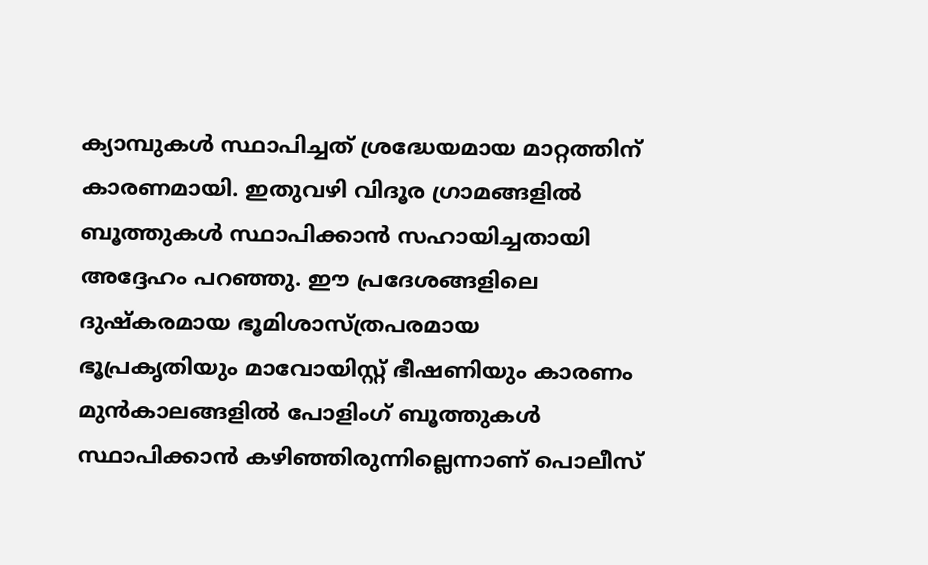ക്യാമ്പുകള്‍ സ്ഥാപിച്ചത് ശ്രദ്ധേയമായ മാറ്റത്തിന് കാരണമായി. ഇതുവഴി വിദൂര ഗ്രാമങ്ങളില്‍ ബൂത്തുകള്‍ സ്ഥാപിക്കാന്‍ സഹായിച്ചതായി അദ്ദേഹം പറഞ്ഞു. ഈ പ്രദേശങ്ങളിലെ ദുഷ്‌കരമായ ഭൂമിശാസ്ത്രപരമായ ഭൂപ്രകൃതിയും മാവോയിസ്റ്റ് ഭീഷണിയും കാരണം മുന്‍കാലങ്ങളില്‍ പോളിംഗ് ബൂത്തുകള്‍ സ്ഥാപിക്കാന്‍ കഴിഞ്ഞിരുന്നില്ലെന്നാണ് പൊലീസ്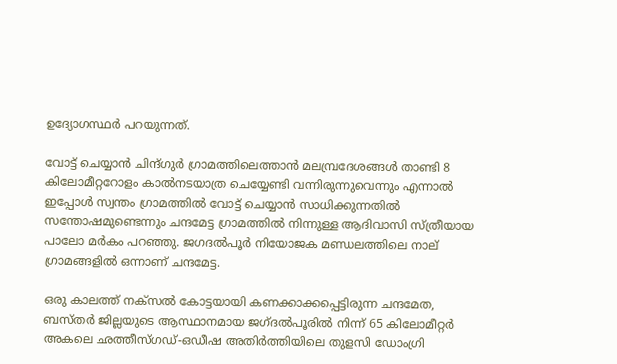ഉദ്യോഗസ്ഥര്‍ പറയുന്നത്.

വോട്ട് ചെയ്യാന്‍ ചിന്ദ്ഗുര്‍ ഗ്രാമത്തിലെത്താന്‍ മലമ്പ്രദേശങ്ങള്‍ താണ്ടി 8 കിലോമീറ്ററോളം കാല്‍നടയാത്ര ചെയ്യേണ്ടി വന്നിരുന്നുവെന്നും എന്നാല്‍ ഇപ്പോള്‍ സ്വന്തം ഗ്രാമത്തില്‍ വോട്ട് ചെയ്യാന്‍ സാധിക്കുന്നതില്‍ സന്തോഷമുണ്ടെന്നും ചന്ദമേട്ട ഗ്രാമത്തില്‍ നിന്നുള്ള ആദിവാസി സ്ത്രീയായ പാലോ മര്‍കം പറഞ്ഞു. ജഗദല്‍പൂര്‍ നിയോജക മണ്ഡലത്തിലെ നാല് ഗ്രാമങ്ങളില്‍ ഒന്നാണ് ചന്ദമേട്ട.

ഒരു കാലത്ത് നക്‌സല്‍ കോട്ടയായി കണക്കാക്കപ്പെട്ടിരുന്ന ചന്ദമേത, ബസ്തര്‍ ജില്ലയുടെ ആസ്ഥാനമായ ജഗ്ദല്‍പൂരില്‍ നിന്ന് 65 കിലോമീറ്റര്‍ അകലെ ഛത്തീസ്ഗഡ്-ഒഡീഷ അതിര്‍ത്തിയിലെ തുളസി ഡോംഗ്രി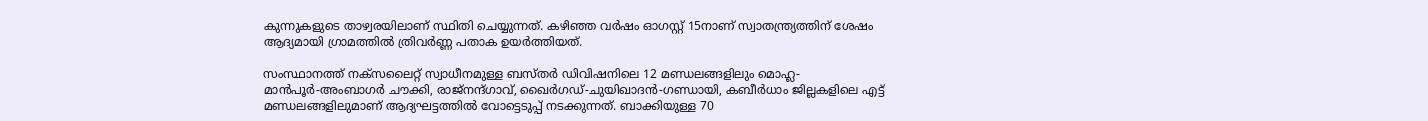കുന്നുകളുടെ താഴ്വരയിലാണ് സ്ഥിതി ചെയ്യുന്നത്. കഴിഞ്ഞ വര്‍ഷം ഓഗസ്റ്റ് 15നാണ് സ്വാതന്ത്ര്യത്തിന് ശേഷം ആദ്യമായി ഗ്രാമത്തില്‍ ത്രിവര്‍ണ്ണ പതാക ഉയര്‍ത്തിയത്.

സംസ്ഥാനത്ത് നക്സലൈറ്റ് സ്വാധീനമുള്ള ബസ്തര്‍ ഡിവിഷനിലെ 12 മണ്ഡലങ്ങളിലും മൊഹ്ല-മാന്‍പൂര്‍-അംബാഗര്‍ ചൗക്കി, രാജ്നന്ദ്ഗാവ്, ഖൈര്‍ഗഡ്-ചുയിഖാദന്‍-ഗണ്ഡായി, കബീര്‍ധാം ജില്ലകളിലെ എട്ട് മണ്ഡലങ്ങളിലുമാണ് ആദ്യഘട്ടത്തില്‍ വോട്ടെടുപ്പ് നടക്കുന്നത്. ബാക്കിയുള്ള 70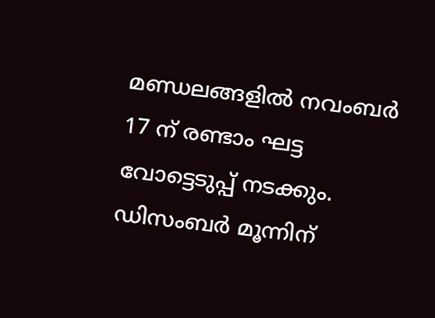മണ്ഡലങ്ങളില്‍ നവംബര്‍ 17 ന് രണ്ടാം ഘട്ട വോട്ടെടുപ്പ് നടക്കും. ഡിസംബര്‍ മൂന്നിന്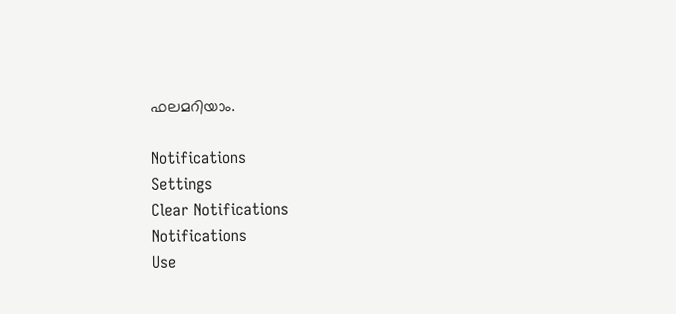ഫലമറിയാം.

Notifications
Settings
Clear Notifications
Notifications
Use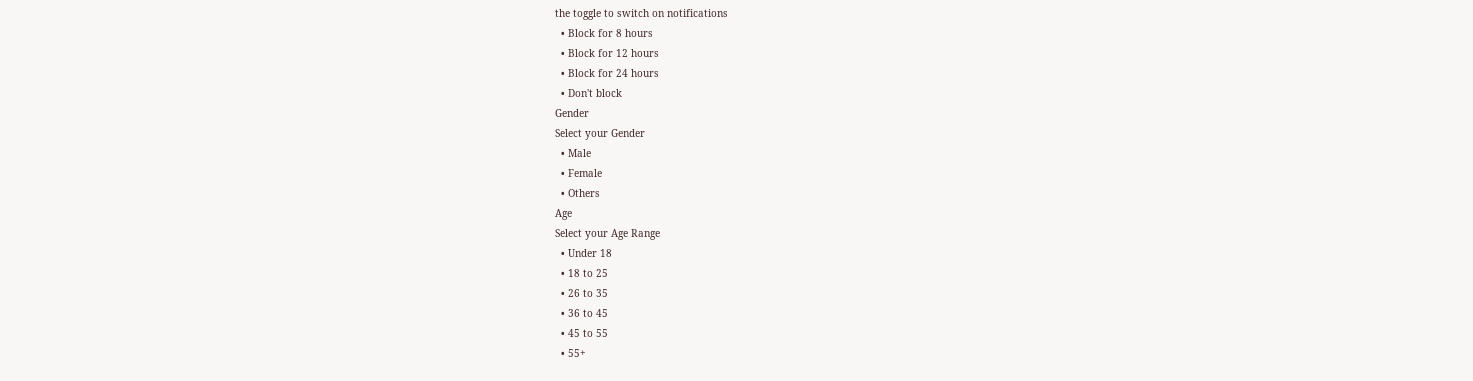the toggle to switch on notifications
  • Block for 8 hours
  • Block for 12 hours
  • Block for 24 hours
  • Don't block
Gender
Select your Gender
  • Male
  • Female
  • Others
Age
Select your Age Range
  • Under 18
  • 18 to 25
  • 26 to 35
  • 36 to 45
  • 45 to 55
  • 55+